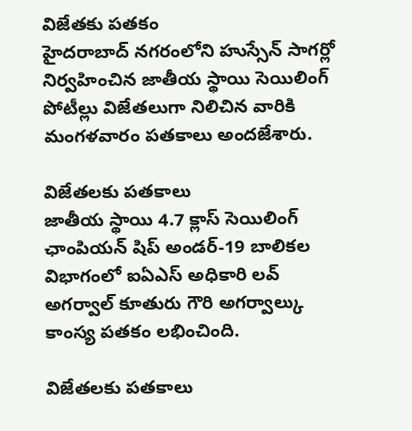విజేతకు పతకం
హైదరాబాద్ నగరంలోని హుస్సేన్ సాగర్లో నిర్వహించిన జాతీయ స్థాయి సెయిలింగ్ పోటీల్లు విజేతలుగా నిలిచిన వారికి మంగళవారం పతకాలు అందజేశారు.

విజేతలకు పతకాలు
జాతీయ స్థాయి 4.7 క్లాస్ సెయిలింగ్ ఛాంపియన్ షిప్ అండర్-19 బాలికల విభాగంలో ఐఏఎస్ అధికారి లవ్ అగర్వాల్ కూతురు గౌరి అగర్వాల్కు కాంస్య పతకం లభించింది.

విజేతలకు పతకాలు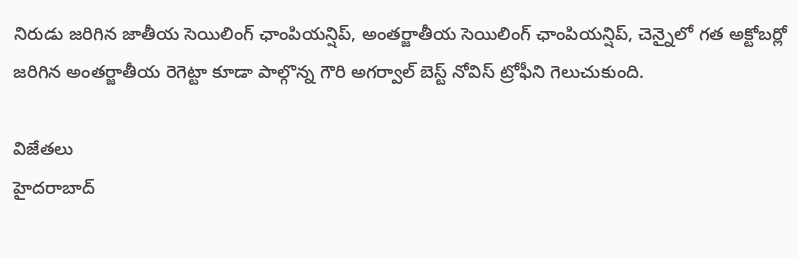నిరుడు జరిగిన జాతీయ సెయిలింగ్ ఛాంపియన్షిప్, అంతర్జాతీయ సెయిలింగ్ ఛాంపియన్షిప్, చెన్నైలో గత అక్టోబర్లో జరిగిన అంతర్జాతీయ రెగెట్టా కూడా పాల్గొన్న గౌరి అగర్వాల్ బెస్ట్ నోవిస్ ట్రోఫీని గెలుచుకుంది.

విజేతలు
హైదరాబాద్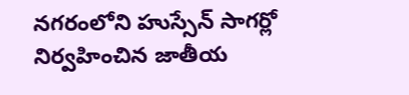నగరంలోని హుస్సేన్ సాగర్లో నిర్వహించిన జాతీయ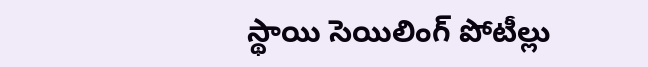స్థాయి సెయిలింగ్ పోటీల్లు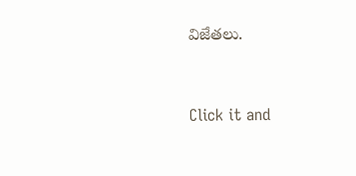విజేతలు.


Click it and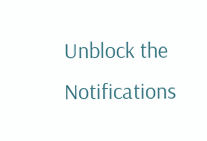Unblock the Notifications